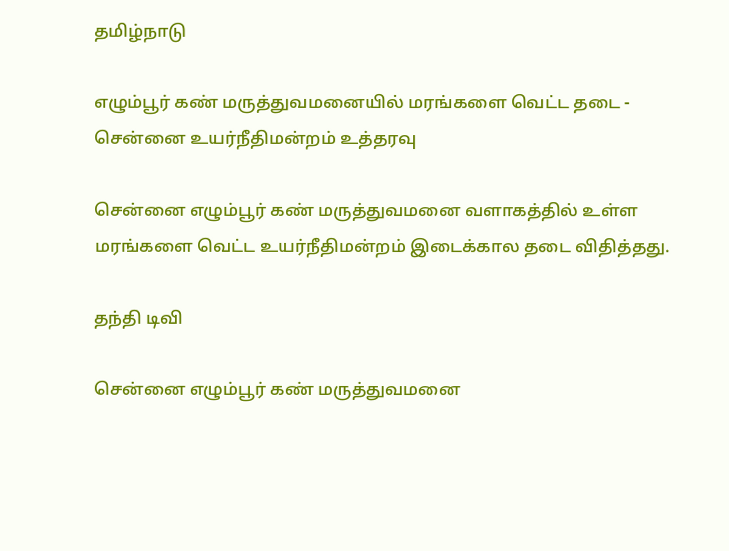தமிழ்நாடு

எழும்பூர் கண் மருத்துவமனையில் மரங்களை வெட்ட தடை - சென்னை உயர்நீதிமன்றம் உத்தரவு

சென்னை எழும்பூர் கண் மருத்துவமனை வளாகத்தில் உள்ள மரங்களை வெட்ட உயர்நீதிமன்றம் இடைக்கால தடை விதித்தது.

தந்தி டிவி

சென்னை எழும்பூர் கண் மருத்துவமனை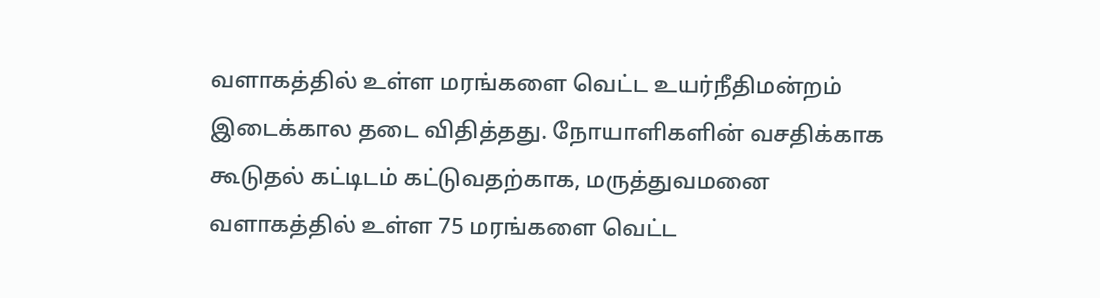வளாகத்தில் உள்ள மரங்களை வெட்ட உயர்நீதிமன்றம் இடைக்கால தடை விதித்தது. நோயாளிகளின் வசதிக்காக கூடுதல் கட்டிடம் கட்டுவதற்காக, மருத்துவமனை வளாகத்தில் உள்ள 75 மரங்களை வெட்ட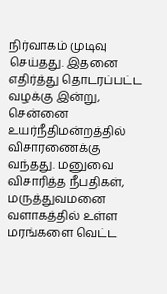நிர்வாகம் முடிவு செய்தது. இதனை எதிர்த்து தொடரப்பட்ட வழக்கு இன்று, சென்னை உயர்நீதிமன்றத்தில் விசாரணைக்கு வந்தது. மனுவை விசாரித்த நீபதிகள், மருத்துவமனை வளாகத்தில் உள்ள மரங்களை வெட்ட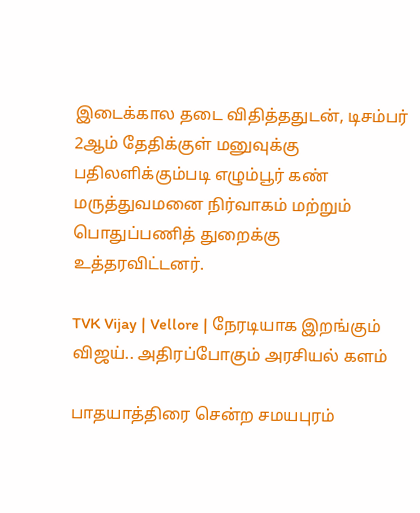இடைக்கால தடை விதித்ததுடன், டிசம்பர் 2ஆம் தேதிக்குள் மனுவுக்கு பதிலளிக்கும்படி எழும்பூர் கண் மருத்துவமனை நிர்வாகம் மற்றும் பொதுப்பணித் துறைக்கு உத்தரவிட்டனர்.

TVK Vijay | Vellore | நேரடியாக இறங்கும் விஜய்.. அதிரப்போகும் அரசியல் களம்

பாதயாத்திரை சென்ற சமயபுரம்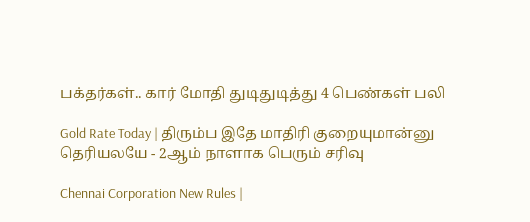பக்தர்கள்.. கார் மோதி துடிதுடித்து 4 பெண்கள் பலி

Gold Rate Today | திரும்ப இதே மாதிரி குறையுமான்னு தெரியலயே - 2ஆம் நாளாக பெரும் சரிவு

Chennai Corporation New Rules |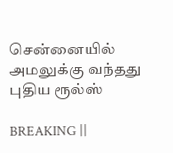சென்னையில் அமலுக்கு வந்தது புதிய ரூல்ஸ்

BREAKING ||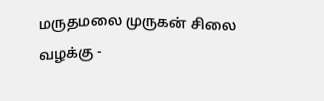மருதமலை முருகன் சிலை வழக்கு -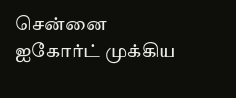சென்னை ஐகோர்ட் முக்கிய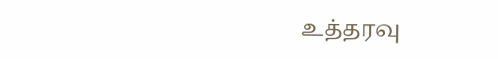உத்தரவு